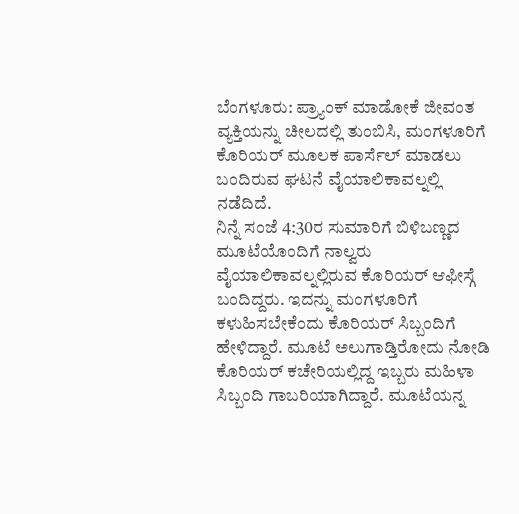ಬೆಂಗಳೂರು: ಪ್ರ್ಯಾಂಕ್ ಮಾಡೋಕೆ ಜೀವಂತ ವ್ಯಕ್ತಿಯನ್ನು ಚೀಲದಲ್ಲಿ ತುಂಬಿಸಿ, ಮಂಗಳೂರಿಗೆ ಕೊರಿಯರ್ ಮೂಲಕ ಪಾರ್ಸೆಲ್ ಮಾಡಲು ಬಂದಿರುವ ಘಟನೆ ವೈಯಾಲಿಕಾವಲ್ನಲ್ಲಿ ನಡೆದಿದೆ.
ನಿನ್ನೆ ಸಂಜೆ 4:30ರ ಸುಮಾರಿಗೆ ಬಿಳಿಬಣ್ಣದ ಮೂಟೆಯೊಂದಿಗೆ ನಾಲ್ವರು ವೈಯಾಲಿಕಾವಲ್ನಲ್ಲಿರುವ ಕೊರಿಯರ್ ಆಫೀಸ್ಗೆ ಬಂದಿದ್ದರು. ಇದನ್ನು ಮಂಗಳೂರಿಗೆ ಕಳುಹಿಸಬೇಕೆಂದು ಕೊರಿಯರ್ ಸಿಬ್ಬಂದಿಗೆ ಹೇಳಿದ್ದಾರೆ. ಮೂಟೆ ಅಲುಗಾಡ್ತಿರೋದು ನೋಡಿ ಕೊರಿಯರ್ ಕಚೇರಿಯಲ್ಲಿದ್ದ ಇಬ್ಬರು ಮಹಿಳಾ ಸಿಬ್ಬಂದಿ ಗಾಬರಿಯಾಗಿದ್ದಾರೆ. ಮೂಟೆಯನ್ನ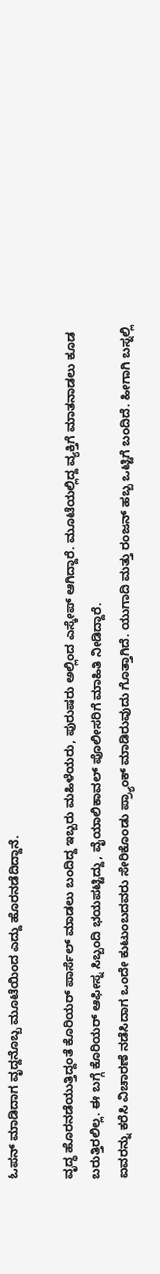ಓಪನ್ ಮಾಡಿದಾಗ ವೃದ್ದನೊಬ್ಬ ಮೂಟೆಯಿಂದ ಎದ್ದು ಹೊರನಡೆದಿದ್ದಾನೆ.

ವೃದ್ಧ ಹೊರನಡೆಯುತ್ತಿದ್ದಂತೆ ಕೊರಿಯರ್ ಪಾರ್ಸೆಲ್ ಮಾಡಲು ಬಂದಿದ್ದ ಇಬ್ಬರು ಮಹಿಳೆಯರು, ಪುರುಷರು ಅಲ್ಲಿಂದ ಎಸ್ಕೇಪ್ ಆಗಿದ್ದಾರೆ. ಮೂಟೆಯಲ್ಲಿದ್ದ ವ್ಯಕ್ತಿಗೆ ಮಾತನಾಡಲು ಕೂಡ ಬರುತ್ತಿರಲಿಲ್ಲ. ಈ ಬಗ್ಗೆ ಕೊರಿಯರ್ ಆಫೀಸ್ನ ಸಿಬ್ಬಂದಿ ಭಯಪಟ್ಟಿದ್ದು, ವೈಯಾಲಿಕಾವಲ್ ಪೊಲೀಸರಿಗೆ ಮಾಹಿತಿ ನೀಡಿದ್ದಾರೆ.
ಐವರನ್ನು ಕರೆಸಿ ವಿಚಾರಣೆ ನಡೆಸಿದಾಗ ಒಂದೇ ಕುಟುಂಬದವರು ಸೇರಿಕೊಂಡು ಪ್ರ್ಯಾಂಕ್ ಮಾಡಿರುವುದು ಗೊತ್ತಾಗಿದೆ. ಯುಗಾದಿ ಮತ್ತು ರಂಜನ್ ಹಬ್ಬ ಒಟ್ಟಿಗೆ ಬಂದಿದೆ. ಹೀಗಾಗಿ ಬಸ್ನಲ್ಲಿ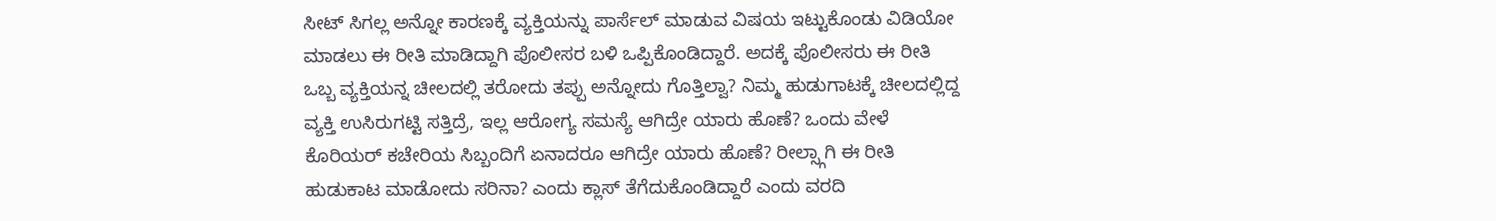ಸೀಟ್ ಸಿಗಲ್ಲ ಅನ್ನೋ ಕಾರಣಕ್ಕೆ ವ್ಯಕ್ತಿಯನ್ನು ಪಾರ್ಸೆಲ್ ಮಾಡುವ ವಿಷಯ ಇಟ್ಟುಕೊಂಡು ವಿಡಿಯೋ ಮಾಡಲು ಈ ರೀತಿ ಮಾಡಿದ್ದಾಗಿ ಪೊಲೀಸರ ಬಳಿ ಒಪ್ಪಿಕೊಂಡಿದ್ದಾರೆ. ಅದಕ್ಕೆ ಪೊಲೀಸರು ಈ ರೀತಿ ಒಬ್ಬ ವ್ಯಕ್ತಿಯನ್ನ ಚೀಲದಲ್ಲಿ ತರೋದು ತಪ್ಪು ಅನ್ನೋದು ಗೊತ್ತಿಲ್ವಾ? ನಿಮ್ಮ ಹುಡುಗಾಟಕ್ಕೆ ಚೀಲದಲ್ಲಿದ್ದ ವ್ಯಕ್ತಿ ಉಸಿರುಗಟ್ಟಿ ಸತ್ತಿದ್ರೆ, ಇಲ್ಲ ಆರೋಗ್ಯ ಸಮಸ್ಯೆ ಆಗಿದ್ರೇ ಯಾರು ಹೊಣೆ? ಒಂದು ವೇಳೆ ಕೊರಿಯರ್ ಕಚೇರಿಯ ಸಿಬ್ಬಂದಿಗೆ ಏನಾದರೂ ಆಗಿದ್ರೇ ಯಾರು ಹೊಣೆ? ರೀಲ್ಸ್ಗಾಗಿ ಈ ರೀತಿ ಹುಡುಕಾಟ ಮಾಡೋದು ಸರಿನಾ? ಎಂದು ಕ್ಲಾಸ್ ತೆಗೆದುಕೊಂಡಿದ್ದಾರೆ ಎಂದು ವರದಿ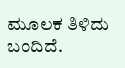ಮೂಲಕ ತಿಳಿದು ಬಂದಿದೆ.